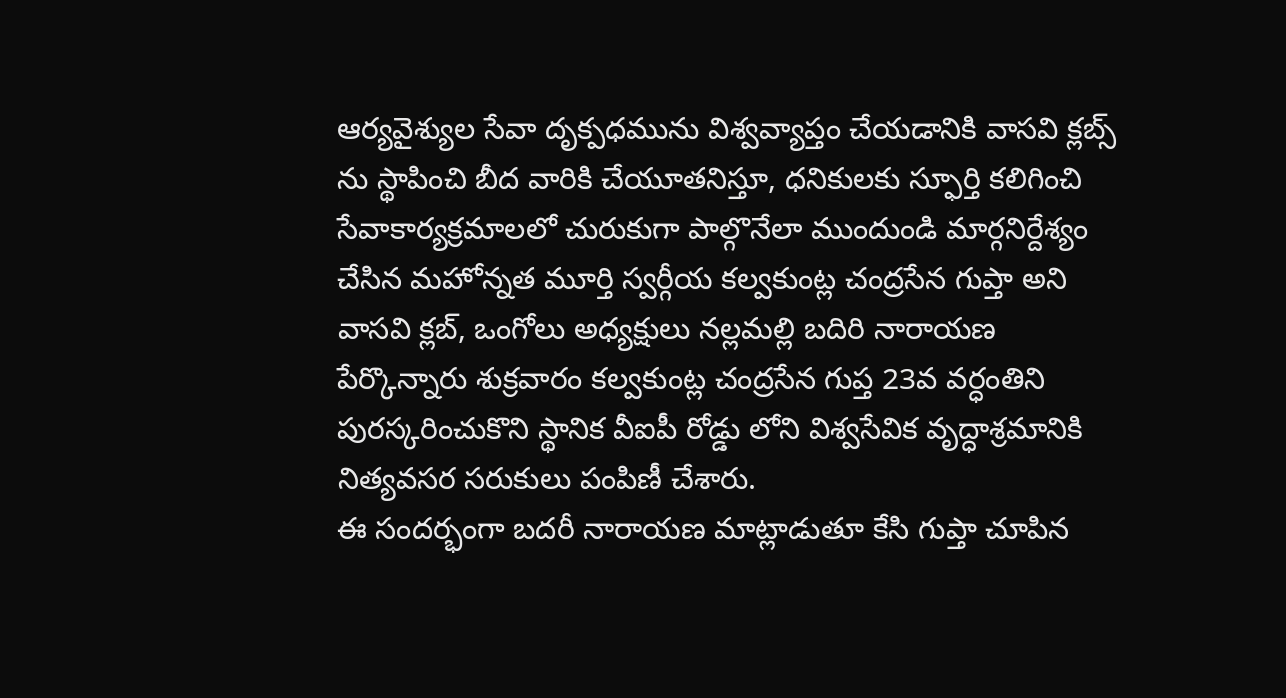ఆర్యవైశ్యుల సేవా దృక్పధమును విశ్వవ్యాప్తం చేయడానికి వాసవి క్లబ్స్ ను స్థాపించి బీద వారికి చేయూతనిస్తూ, ధనికులకు స్ఫూర్తి కలిగించి సేవాకార్యక్రమాలలో చురుకుగా పాల్గొనేలా ముందుండి మార్గనిర్దేశ్యం చేసిన మహోన్నత మూర్తి స్వర్గీయ కల్వకుంట్ల చంద్రసేన గుప్తా అని వాసవి క్లబ్, ఒంగోలు అధ్యక్షులు నల్లమల్లి బదిరి నారాయణ పేర్కొన్నారు శుక్రవారం కల్వకుంట్ల చంద్రసేన గుప్త 23వ వర్ధంతిని పురస్కరించుకొని స్థానిక వీఐపీ రోడ్డు లోని విశ్వసేవిక వృద్ధాశ్రమానికి నిత్యవసర సరుకులు పంపిణీ చేశారు.
ఈ సందర్భంగా బదరీ నారాయణ మాట్లాడుతూ కేసి గుప్తా చూపిన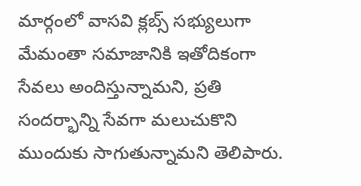మార్గంలో వాసవి క్లబ్స్ సభ్యులుగా మేమంతా సమాజానికి ఇతోదికంగా సేవలు అందిస్తున్నామని, ప్రతి సందర్భాన్ని సేవగా మలుచుకొని ముందుకు సాగుతున్నామని తెలిపారు.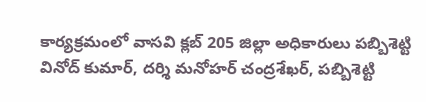కార్యక్రమంలో వాసవి క్లబ్ 205 జిల్లా అధికారులు పబ్బిశెట్టి వినోద్ కుమార్, దర్శి మనోహర్ చంద్రశేఖర్, పబ్బిశెట్టి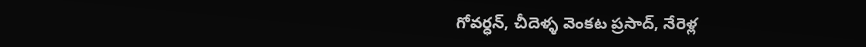గోవర్ధన్, చీదెళ్ళ వెంకట ప్రసాద్, నేరెళ్ల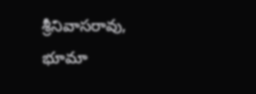శ్రీనివాసరావు, భూమా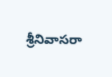శ్రీనివాసరా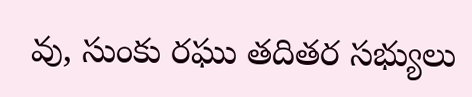వు, సుంకు రఘు తదితర సభ్యులు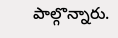పాల్గొన్నారు.